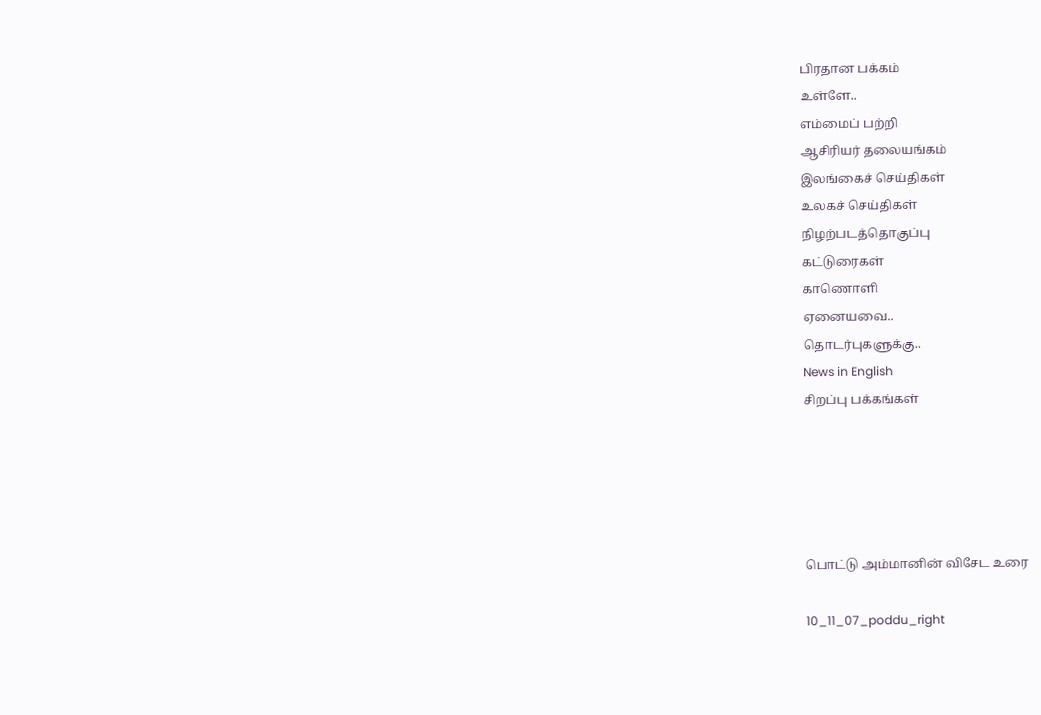பிரதான பக்கம்
உள்ளே..
எம்மைப் பற்றி
ஆசிரியர் தலையங்கம்
இலங்கைச் செய்திகள்
உலகச் செய்திகள்
நிழற்படத்தொகுப்பு
கட்டுரைகள்
காணொளி
ஏனையவை..
தொடர்புகளுக்கு..
News in English
சிறப்பு பக்கங்கள்





பொட்டு அம்மானின் விசேட உரை

10_11_07_poddu_right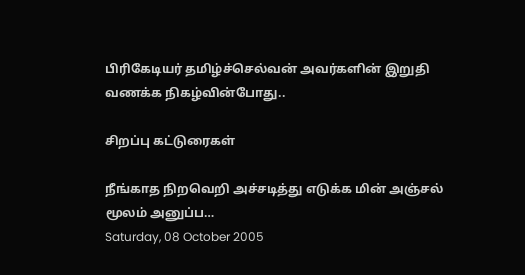பிரிகேடியர் தமிழ்ச்செல்வன் அவர்களின் இறுதி வணக்க நிகழ்வின்போது..

சிறப்பு கட்டுரைகள்

நீங்காத நிறவெறி அச்சடித்து எடுக்க மின் அஞ்சல் மூலம் அனுப்ப…
Saturday, 08 October 2005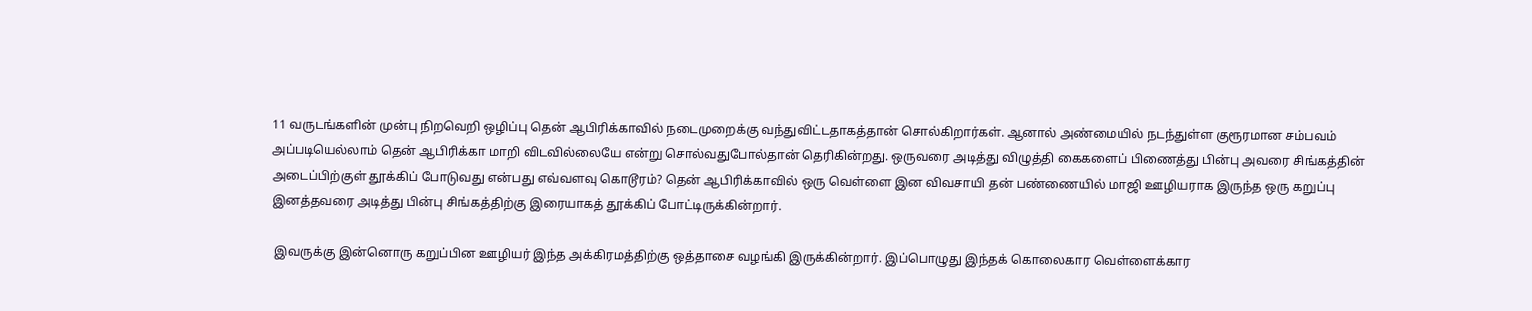11 வருடங்களின் முன்பு நிறவெறி ஒழிப்பு தென் ஆபிரிக்காவில் நடைமுறைக்கு வந்துவிட்டதாகத்தான் சொல்கிறார்கள். ஆனால் அண்மையில் நடந்துள்ள குரூரமான சம்பவம் அப்படியெல்லாம் தென் ஆபிரிக்கா மாறி விடவில்லையே என்று சொல்வதுபோல்தான் தெரிகின்றது. ஒருவரை அடித்து விழுத்தி கைகளைப் பிணைத்து பின்பு அவரை சிங்கத்தின் அடைப்பிற்குள் தூக்கிப் போடுவது என்பது எவ்வளவு கொடூரம்? தென் ஆபிரிக்காவில் ஒரு வெள்ளை இன விவசாயி தன் பண்ணையில் மாஜி ஊழியராக இருந்த ஒரு கறுப்பு இனத்தவரை அடித்து பின்பு சிங்கத்திற்கு இரையாகத் தூக்கிப் போட்டிருக்கின்றார்.

 இவருக்கு இன்னொரு கறுப்பின ஊழியர் இந்த அக்கிரமத்திற்கு ஒத்தாசை வழங்கி இருக்கின்றார். இப்பொழுது இந்தக் கொலைகார வெள்ளைக்கார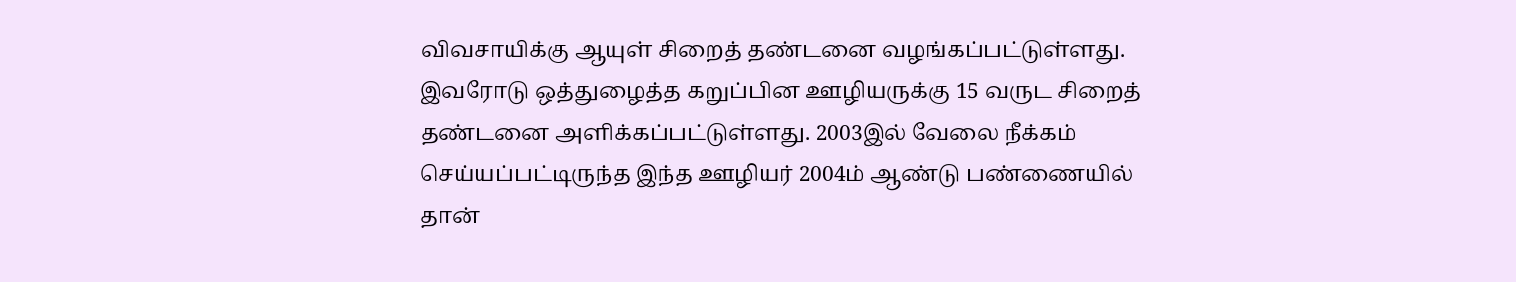விவசாயிக்கு ஆயுள் சிறைத் தண்டனை வழங்கப்பட்டுள்ளது. இவரோடு ஒத்துழைத்த கறுப்பின ஊழியருக்கு 15 வருட சிறைத் தண்டனை அளிக்கப்பட்டுள்ளது. 2003இல் வேலை நீக்கம் செய்யப்பட்டிருந்த இந்த ஊழியர் 2004ம் ஆண்டு பண்ணையில் தான்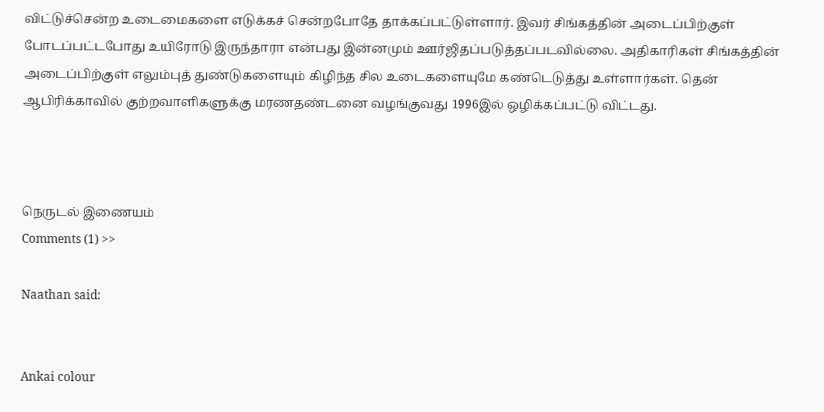விட்டுச்சென்ற உடைமைகளை எடுக்கச் சென்றபோதே தாக்கப்பட்டுள்ளார். இவர் சிங்கத்தின் அடைப்பிற்குள் போடப்பட்டபோது உயிரோடு இருந்தாரா என்பது இன்னமும் ஊர்ஜிதப்படுத்தப்படவில்லை. அதிகாரிகள் சிங்கத்தின் அடைப்பிற்குள் எலும்புத் துண்டுகளையும் கிழிந்த சில உடைகளையுமே கண்டெடுத்து உள்ளார்கள். தென் ஆபிரிக்காவில் குற்றவாளிகளுக்கு மரணதண்டனை வழங்குவது 1996இல் ஒழிக்கப்பட்டு விட்டது.



நெருடல் இணையம்
Comments (1) >>

Naathan said:


Ankai colour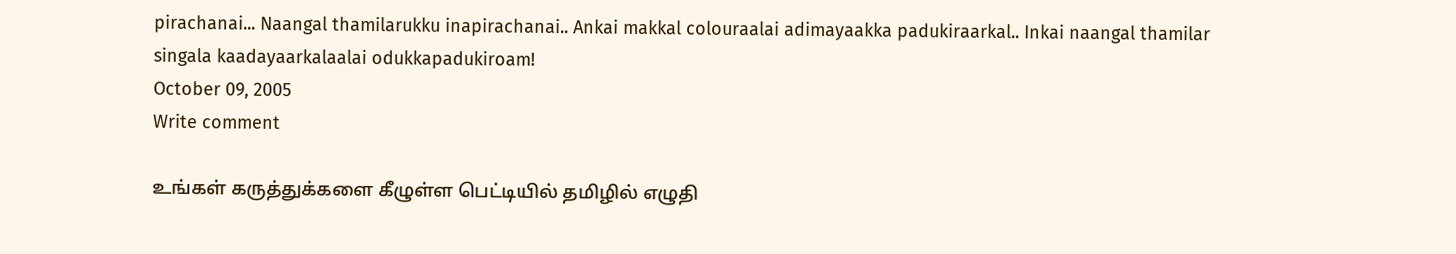pirachanai... Naangal thamilarukku inapirachanai.. Ankai makkal colouraalai adimayaakka padukiraarkal.. Inkai naangal thamilar singala kaadayaarkalaalai odukkapadukiroam!
October 09, 2005
Write comment

உங்கள் கருத்துக்களை கீழுள்ள பெட்டியில் தமிழில் எழுதி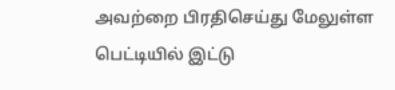அவற்றை பிரதிசெய்து மேலுள்ள பெட்டியில் இட்டு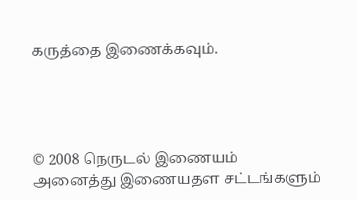கருத்தை இணைக்கவும்.




© 2008 நெருடல் இணையம்
அனைத்து இணையதள சட்டங்களும்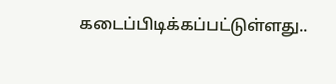கடைப்பிடிக்கப்பட்டுள்ளது..